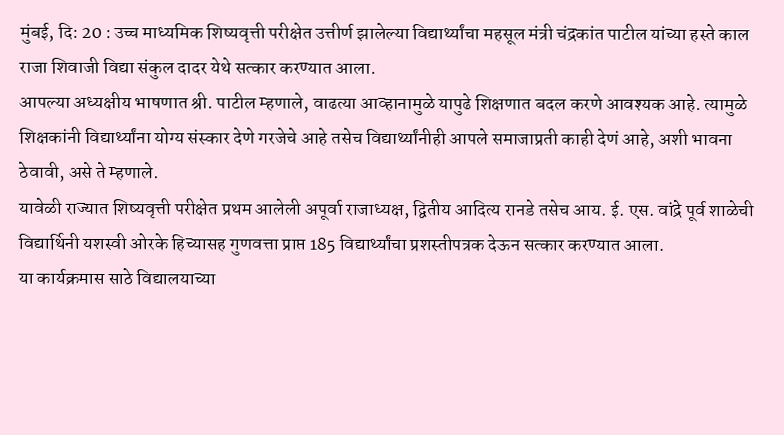मुंबई, दि: 20 : उच्च माध्यमिक शिष्यवृत्ती परीक्षेत उत्तीर्ण झालेल्या विद्यार्थ्यांचा महसूल मंत्री चंद्रकांत पाटील यांच्या हस्ते काल राजा शिवाजी विद्या संकुल दादर येथे सत्कार करण्यात आला.
आपल्या अध्यक्षीय भाषणात श्री. पाटील म्हणाले, वाढत्या आव्हानामुळे यापुढे शिक्षणात बदल करणे आवश्यक आहे. त्यामुळे शिक्षकांनी विद्यार्थ्यांना योग्य संस्कार देणे गरजेचे आहे तसेच विद्यार्थ्यांनीही आपले समाजाप्रती काही देणं आहे, अशी भावना ठेवावी, असे ते म्हणाले.
यावेळी राज्यात शिष्यवृत्ती परीक्षेत प्रथम आलेली अपूर्वा राजाध्यक्ष, द्वितीय आदित्य रानडे तसेच आय. ई. एस. वांद्रे पूर्व शाळेची विद्यार्थिनी यशस्वी ओरके हिच्यासह गुणवत्ता प्राप्त 185 विद्यार्थ्यांचा प्रशस्तीपत्रक देऊन सत्कार करण्यात आला.
या कार्यक्रमास साठे विद्यालयाच्या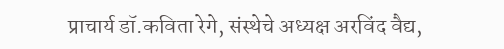प्राचार्य डॉ.कविता रेगे, संस्थेचे अध्यक्ष अरविंद वैद्य,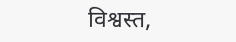विश्वस्त,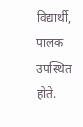विद्यार्थी, पालक उपस्थित होते.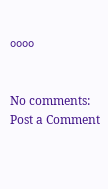००००


No comments:
Post a Comment